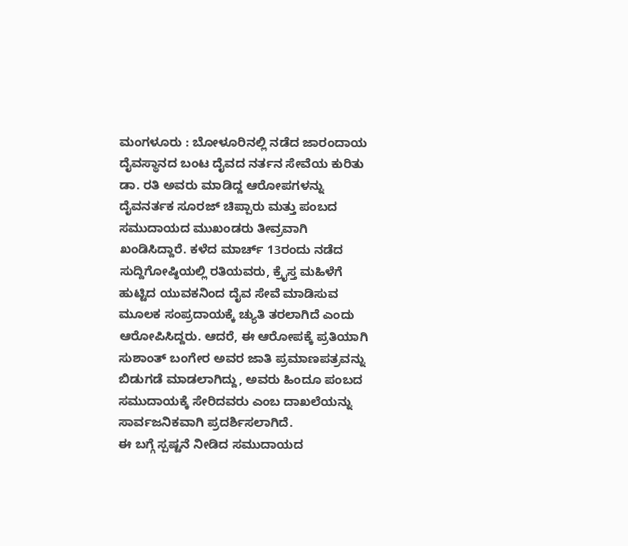ಮಂಗಳೂರು : ಬೋಳೂರಿನಲ್ಲಿ ನಡೆದ ಜಾರಂದಾಯ ದೈವಸ್ಥಾನದ ಬಂಟ ದೈವದ ನರ್ತನ ಸೇವೆಯ ಕುರಿತು ಡಾ. ರತಿ ಅವರು ಮಾಡಿದ್ದ ಆರೋಪಗಳನ್ನು ದೈವನರ್ತಕ ಸೂರಜ್ ಚಿಪ್ಪಾರು ಮತ್ತು ಪಂಬದ ಸಮುದಾಯದ ಮುಖಂಡರು ತೀವ್ರವಾಗಿ ಖಂಡಿಸಿದ್ದಾರೆ. ಕಳೆದ ಮಾರ್ಚ್ 13ರಂದು ನಡೆದ ಸುದ್ದಿಗೋಷ್ಠಿಯಲ್ಲಿ ರತಿಯವರು, ಕ್ರೈಸ್ತ ಮಹಿಳೆಗೆ ಹುಟ್ಟಿದ ಯುವಕನಿಂದ ದೈವ ಸೇವೆ ಮಾಡಿಸುವ ಮೂಲಕ ಸಂಪ್ರದಾಯಕ್ಕೆ ಚ್ಯುತಿ ತರಲಾಗಿದೆ ಎಂದು ಆರೋಪಿಸಿದ್ದರು. ಆದರೆ, ಈ ಆರೋಪಕ್ಕೆ ಪ್ರತಿಯಾಗಿ ಸುಶಾಂತ್ ಬಂಗೇರ ಅವರ ಜಾತಿ ಪ್ರಮಾಣಪತ್ರವನ್ನು ಬಿಡುಗಡೆ ಮಾಡಲಾಗಿದ್ದು, ಅವರು ಹಿಂದೂ ಪಂಬದ ಸಮುದಾಯಕ್ಕೆ ಸೇರಿದವರು ಎಂಬ ದಾಖಲೆಯನ್ನು ಸಾರ್ವಜನಿಕವಾಗಿ ಪ್ರದರ್ಶಿಸಲಾಗಿದೆ.
ಈ ಬಗ್ಗೆ ಸ್ಪಷ್ಟನೆ ನೀಡಿದ ಸಮುದಾಯದ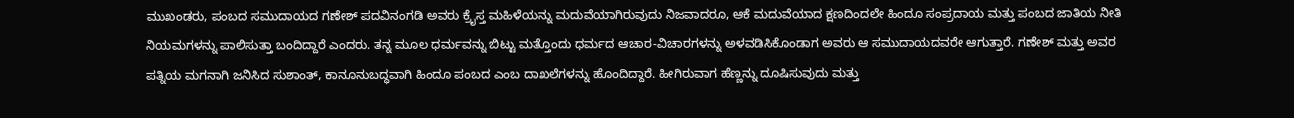ಮುಖಂಡರು, ಪಂಬದ ಸಮುದಾಯದ ಗಣೇಶ್ ಪದವಿನಂಗಡಿ ಅವರು ಕ್ರೈಸ್ತ ಮಹಿಳೆಯನ್ನು ಮದುವೆಯಾಗಿರುವುದು ನಿಜವಾದರೂ, ಆಕೆ ಮದುವೆಯಾದ ಕ್ಷಣದಿಂದಲೇ ಹಿಂದೂ ಸಂಪ್ರದಾಯ ಮತ್ತು ಪಂಬದ ಜಾತಿಯ ನೀತಿ ನಿಯಮಗಳನ್ನು ಪಾಲಿಸುತ್ತಾ ಬಂದಿದ್ದಾರೆ ಎಂದರು. ತನ್ನ ಮೂಲ ಧರ್ಮವನ್ನು ಬಿಟ್ಟು ಮತ್ತೊಂದು ಧರ್ಮದ ಆಚಾರ-ವಿಚಾರಗಳನ್ನು ಅಳವಡಿಸಿಕೊಂಡಾಗ ಅವರು ಆ ಸಮುದಾಯದವರೇ ಆಗುತ್ತಾರೆ. ಗಣೇಶ್ ಮತ್ತು ಅವರ ಪತ್ನಿಯ ಮಗನಾಗಿ ಜನಿಸಿದ ಸುಶಾಂತ್, ಕಾನೂನುಬದ್ಧವಾಗಿ ಹಿಂದೂ ಪಂಬದ ಎಂಬ ದಾಖಲೆಗಳನ್ನು ಹೊಂದಿದ್ದಾರೆ. ಹೀಗಿರುವಾಗ ಹೆಣ್ಣನ್ನು ದೂಷಿಸುವುದು ಮತ್ತು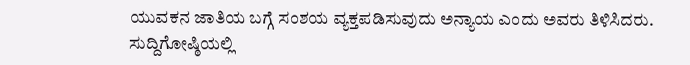ಯುವಕನ ಜಾತಿಯ ಬಗ್ಗೆ ಸಂಶಯ ವ್ಯಕ್ತಪಡಿಸುವುದು ಅನ್ಯಾಯ ಎಂದು ಅವರು ತಿಳಿಸಿದರು.
ಸುದ್ದಿಗೋಷ್ಠಿಯಲ್ಲಿ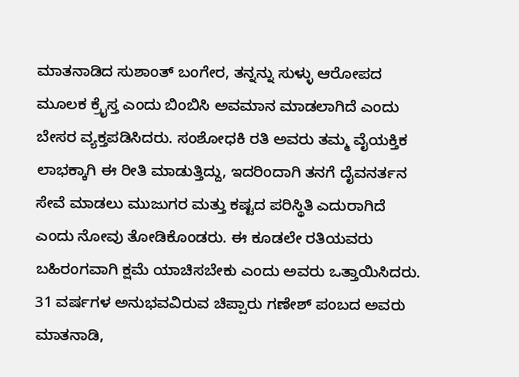ಮಾತನಾಡಿದ ಸುಶಾಂತ್ ಬಂಗೇರ, ತನ್ನನ್ನು ಸುಳ್ಳು ಆರೋಪದ ಮೂಲಕ ಕ್ರೈಸ್ತ ಎಂದು ಬಿಂಬಿಸಿ ಅವಮಾನ ಮಾಡಲಾಗಿದೆ ಎಂದು ಬೇಸರ ವ್ಯಕ್ತಪಡಿಸಿದರು. ಸಂಶೋಧಕಿ ರತಿ ಅವರು ತಮ್ಮ ವೈಯಕ್ತಿಕ ಲಾಭಕ್ಕಾಗಿ ಈ ರೀತಿ ಮಾಡುತ್ತಿದ್ದು, ಇದರಿಂದಾಗಿ ತನಗೆ ದೈವನರ್ತನ ಸೇವೆ ಮಾಡಲು ಮುಜುಗರ ಮತ್ತು ಕಷ್ಟದ ಪರಿಸ್ಥಿತಿ ಎದುರಾಗಿದೆ ಎಂದು ನೋವು ತೋಡಿಕೊಂಡರು. ಈ ಕೂಡಲೇ ರತಿಯವರು ಬಹಿರಂಗವಾಗಿ ಕ್ಷಮೆ ಯಾಚಿಸಬೇಕು ಎಂದು ಅವರು ಒತ್ತಾಯಿಸಿದರು. 31 ವರ್ಷಗಳ ಅನುಭವವಿರುವ ಚಿಪ್ಪಾರು ಗಣೇಶ್ ಪಂಬದ ಅವರು ಮಾತನಾಡಿ,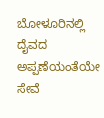ಬೋಳೂರಿನಲ್ಲಿ ದೈವದ ಅಪ್ಪಣೆಯಂತೆಯೇ ಸೇವೆ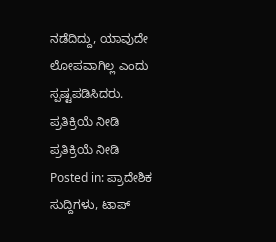ನಡೆದಿದ್ದು, ಯಾವುದೇ ಲೋಪವಾಗಿಲ್ಲ ಎಂದು ಸ್ಪಷ್ಟಪಡಿಸಿದರು.
ಪ್ರತಿಕ್ರಿಯೆ ನೀಡಿ
ಪ್ರತಿಕ್ರಿಯೆ ನೀಡಿ
Posted in: ಪ್ರಾದೇಶಿಕ ಸುದ್ದಿಗಳು, ಟಾಪ್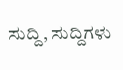ಸುದ್ದಿ, ಸುದ್ದಿಗಳು